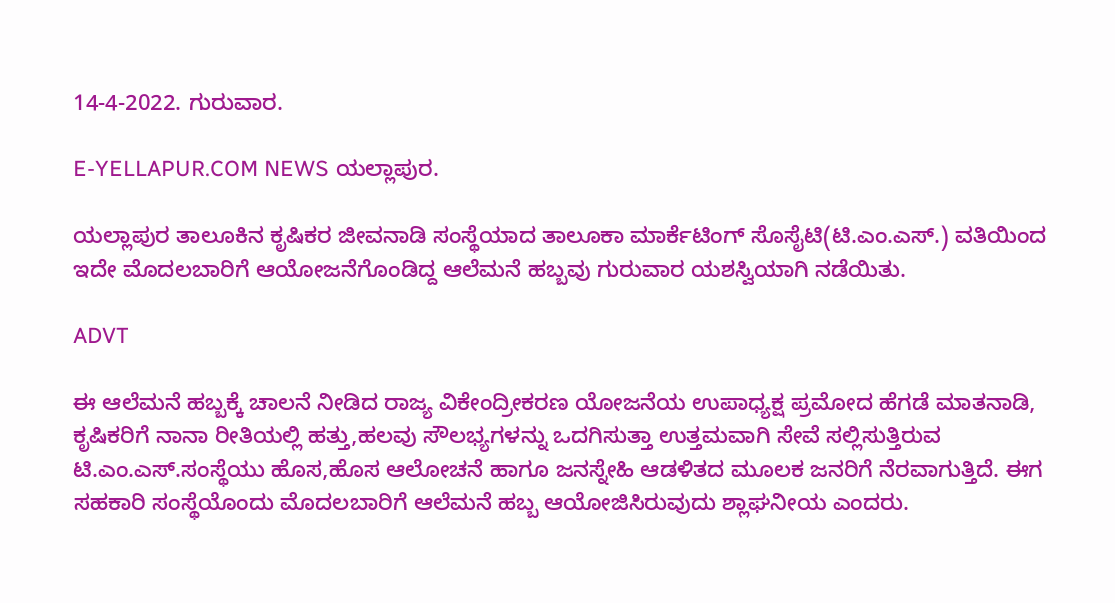14-4-2022. ಗುರುವಾರ.

E-YELLAPUR.COM NEWS ಯಲ್ಲಾಪುರ.

ಯಲ್ಲಾಪುರ ತಾಲೂಕಿನ ಕೃಷಿಕರ ಜೀವನಾಡಿ ಸಂಸ್ಥೆಯಾದ ತಾಲೂಕಾ ಮಾರ್ಕೆಟಿಂಗ್ ಸೊಸೈಟಿ(ಟಿ.ಎಂ.ಎಸ್.) ವತಿಯಿಂದ ಇದೇ ಮೊದಲಬಾರಿಗೆ ಆಯೋಜನೆಗೊಂಡಿದ್ದ ಆಲೆಮನೆ ಹಬ್ಬವು ಗುರುವಾರ ಯಶಸ್ವಿಯಾಗಿ ನಡೆಯಿತು.

ADVT

ಈ ಆಲೆಮನೆ ಹಬ್ಬಕ್ಕೆ ಚಾಲನೆ ನೀಡಿದ ರಾಜ್ಯ ವಿಕೇಂದ್ರೀಕರಣ ಯೋಜನೆಯ ಉಪಾಧ್ಯಕ್ಷ ಪ್ರಮೋದ ಹೆಗಡೆ ಮಾತನಾಡಿ, ಕೃಷಿಕರಿಗೆ ನಾನಾ ರೀತಿಯಲ್ಲಿ ಹತ್ತು,ಹಲವು ಸೌಲಭ್ಯಗಳನ್ನು ಒದಗಿಸುತ್ತಾ ಉತ್ತಮವಾಗಿ ಸೇವೆ ಸಲ್ಲಿಸುತ್ತಿರುವ ಟಿ.ಎಂ.ಎಸ್.ಸಂಸ್ಥೆಯು ಹೊಸ,ಹೊಸ ಆಲೋಚನೆ ಹಾಗೂ ಜನಸ್ನೇಹಿ ಆಡಳಿತದ ಮೂಲಕ ಜನರಿಗೆ ನೆರವಾಗುತ್ತಿದೆ. ಈಗ ಸಹಕಾರಿ ಸಂಸ್ಥೆಯೊಂದು ಮೊದಲಬಾರಿಗೆ ಆಲೆಮನೆ ಹಬ್ಬ ಆಯೋಜಿಸಿರುವುದು ಶ್ಲಾಘನೀಯ ಎಂದರು.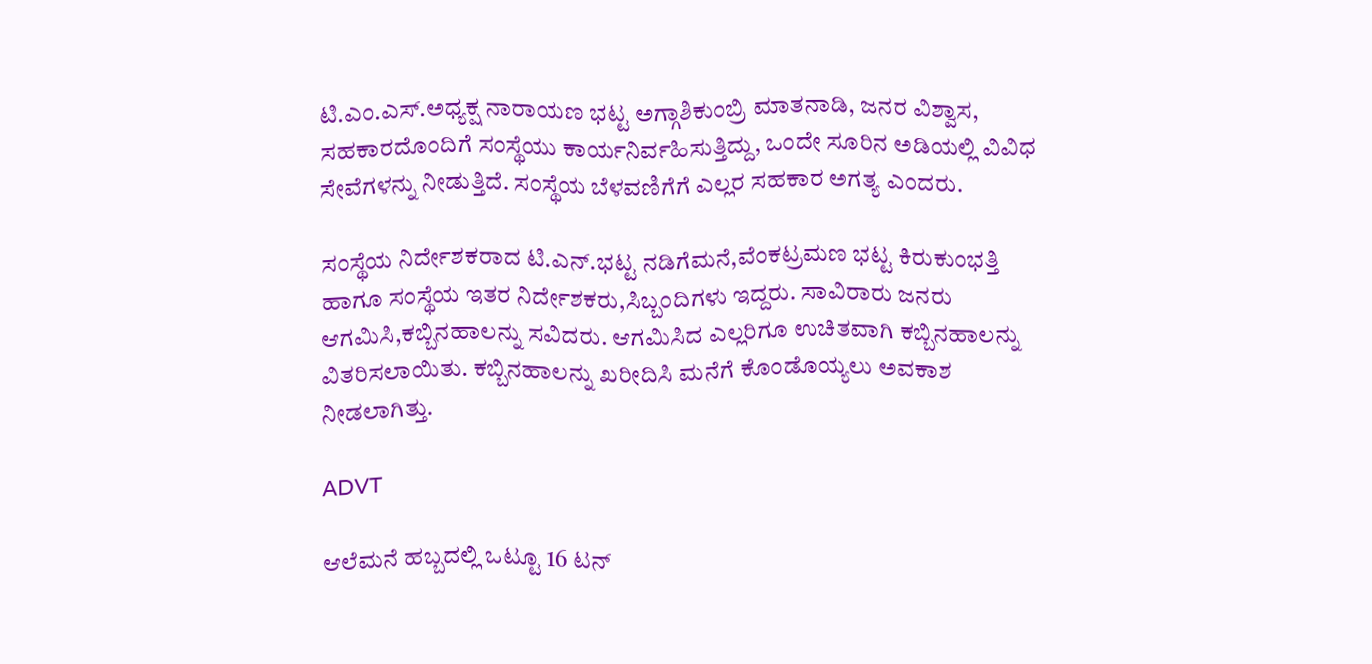ಟಿ.ಎಂ.ಎಸ್.ಅಧ್ಯಕ್ಷ ನಾರಾಯಣ ಭಟ್ಟ ಅಗ್ಗಾಶಿಕುಂಬ್ರಿ ಮಾತನಾಡಿ, ಜನರ ವಿಶ್ವಾಸ, ಸಹಕಾರದೊಂದಿಗೆ ಸಂಸ್ಥೆಯು ಕಾರ್ಯನಿರ್ವಹಿಸುತ್ತಿದ್ದು, ಒಂದೇ ಸೂರಿನ ಅಡಿಯಲ್ಲಿ ವಿವಿಧ ಸೇವೆಗಳನ್ನು ನೀಡುತ್ತಿದೆ. ಸಂಸ್ಥೆಯ ಬೆಳವಣಿಗೆಗೆ ಎಲ್ಲರ ಸಹಕಾರ ಅಗತ್ಯ ಎಂದರು.

ಸಂಸ್ಥೆಯ ನಿರ್ದೇಶಕರಾದ ಟಿ.ಎನ್.ಭಟ್ಟ ನಡಿಗೆಮನೆ,ವೆಂಕಟ್ರಮಣ ಭಟ್ಟ ಕಿರುಕುಂಭತ್ತಿ ಹಾಗೂ ಸಂಸ್ಥೆಯ ಇತರ ನಿರ್ದೇಶಕರು,ಸಿಬ್ಬಂದಿಗಳು ಇದ್ದರು. ಸಾವಿರಾರು ಜನರು ಆಗಮಿಸಿ,ಕಬ್ಬಿನಹಾಲನ್ನು ಸವಿದರು. ಆಗಮಿಸಿದ ಎಲ್ಲರಿಗೂ ಉಚಿತವಾಗಿ ಕಬ್ಬಿನಹಾಲನ್ನು ವಿತರಿಸಲಾಯಿತು. ಕಬ್ಬಿನಹಾಲನ್ನು ಖರೀದಿಸಿ ಮನೆಗೆ ಕೊಂಡೊಯ್ಯಲು ಅವಕಾಶ ನೀಡಲಾಗಿತ್ತು.

ADVT

ಆಲೆಮನೆ ಹಬ್ಬದಲ್ಲಿ ಒಟ್ಟೂ 16 ಟನ್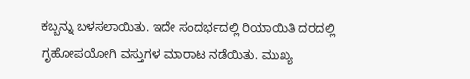ಕಬ್ಬನ್ನು ಬಳಸಲಾಯಿತು. ಇದೇ ಸಂದರ್ಭದಲ್ಲಿ ರಿಯಾಯಿತಿ ದರದಲ್ಲಿ ಗೃಹೋಪಯೋಗಿ ವಸ್ತುಗಳ ಮಾರಾಟ ನಡೆಯಿತು. ಮುಖ್ಯ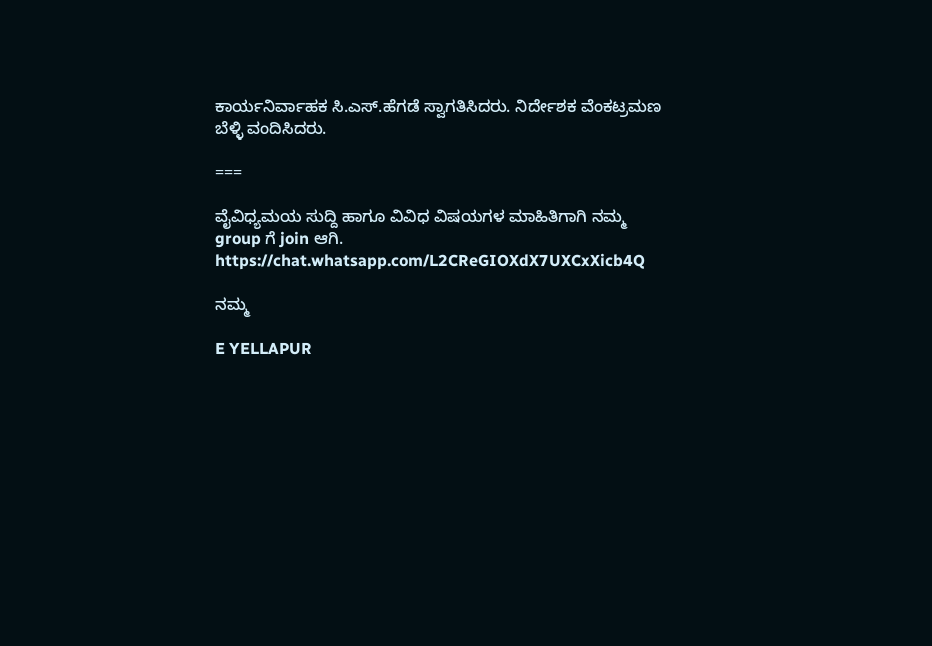ಕಾರ್ಯನಿರ್ವಾಹಕ ಸಿ.ಎಸ್.ಹೆಗಡೆ ಸ್ವಾಗತಿಸಿದರು. ನಿರ್ದೇಶಕ ವೆಂಕಟ್ರಮಣ ಬೆಳ್ಳಿ ವಂದಿಸಿದರು.

===

ವೈವಿಧ್ಯಮಯ ಸುದ್ದಿ ಹಾಗೂ ವಿವಿಧ ವಿಷಯಗಳ ಮಾಹಿತಿಗಾಗಿ ನಮ್ಮ group ಗೆ join ಆಗಿ.
https://chat.whatsapp.com/L2CReGIOXdX7UXCxXicb4Q

ನಮ್ಮ

E YELLAPUR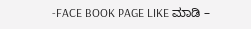-FACE BOOK PAGE LIKE ಮಾಡಿ –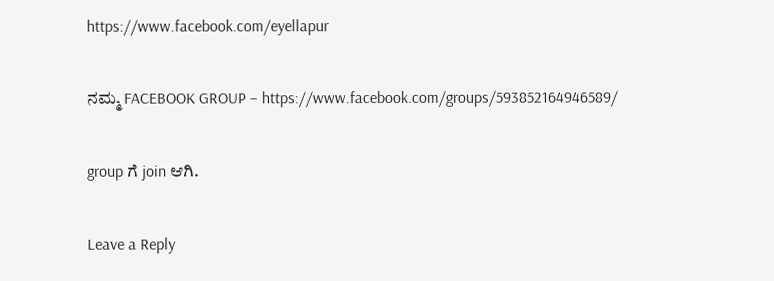https://www.facebook.com/eyellapur

ನಮ್ಮ FACEBOOK GROUP – https://www.facebook.com/groups/593852164946589/

group ಗೆ join ಆಗಿ.

Leave a Reply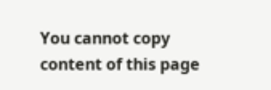You cannot copy content of this page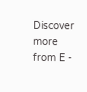Discover more from E -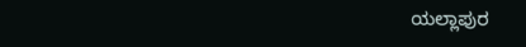ಯಲ್ಲಾಪುರ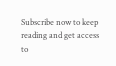Subscribe now to keep reading and get access to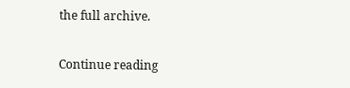the full archive.

Continue reading